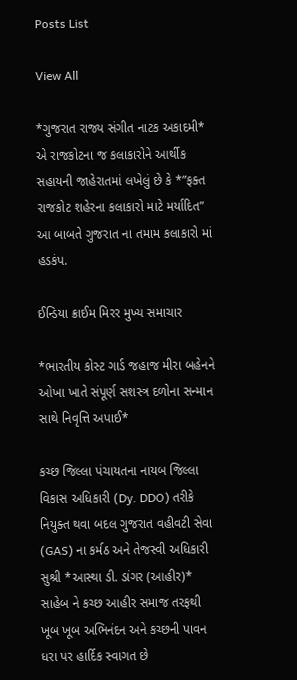Posts List

View All

*ગુજરાત રાજ્ય સંગીત નાટક અકાદમી* એ રાજકોટના જ કલાકારોને આર્થીક સહાયની જાહેરાતમાં લખેલું છે કે *”ફક્ત રાજકોટ શહેરના કલાકારો માટે મર્યાદિત” આ બાબતે ગુજરાત ના તમામ કલાકારો માં હડકંપ.

ઈન્ડિયા ક્રાઈમ મિરર મુખ્ય સમાચાર

*ભારતીય કોસ્ટ ગાર્ડ જહાજ મીરા બહેનને ઓખા ખાતે સંપૂર્ણ સશસ્ત્ર દળોના સન્માન સાથે નિવૃત્તિ અપાઈ*

કચ્છ જિલ્લા પંચાયતના નાયબ જિલ્લા વિકાસ અધિકારી (Dy. DDO) તરીકે નિયુક્ત થવા બદલ ગુજરાત વહીવટી સેવા (GAS) ના કર્મઠ અને તેજસ્વી અધિકારી સુશ્રી *આસ્થા ડી. ડાંગર (આહીર)* સાહેબ ને કચ્છ આહીર સમાજ તરફથી ખૂબ ખૂબ અભિનંદન અને કચ્છની પાવન ધરા પર હાર્દિક સ્વાગત છે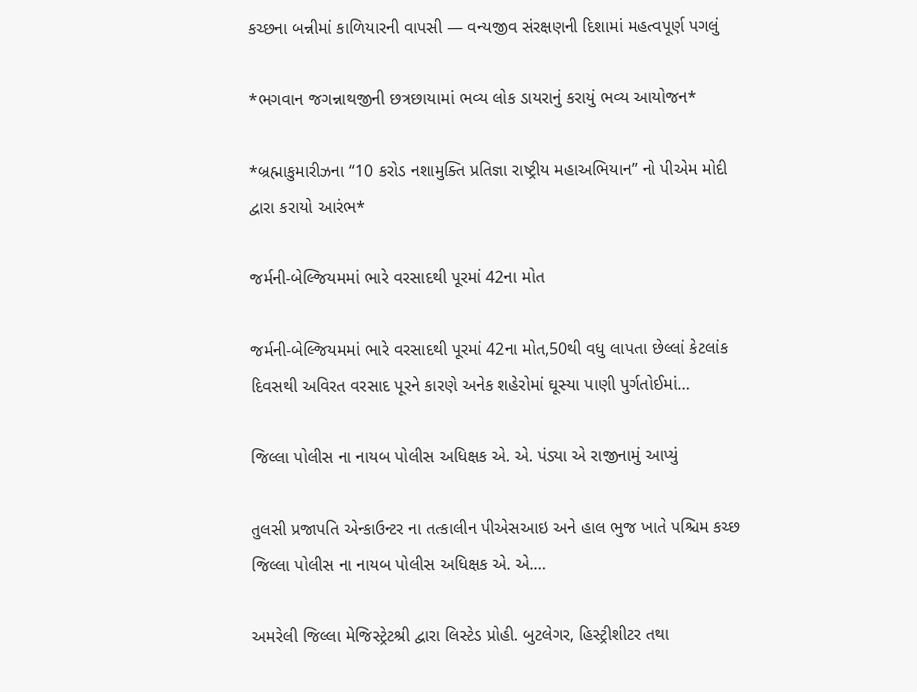કચ્છના બન્નીમાં કાળિયારની વાપસી — વન્યજીવ સંરક્ષણની દિશામાં મહત્વપૂર્ણ પગલું

*ભગવાન જગન્નાથજીની છત્રછાયામાં ભવ્ય લોક ડાયરાનું કરાયું ભવ્ય આયોજન*

*બ્રહ્માકુમારીઝના “10 કરોડ નશામુક્તિ પ્રતિજ્ઞા રાષ્ટ્રીય મહાઅભિયાન” નો પીએમ મોદી દ્વારા કરાયો આરંભ*

જર્મની-બેલ્જિયમમાં ભારે વરસાદથી પૂરમાં 42ના મોત

જર્મની-બેલ્જિયમમાં ભારે વરસાદથી પૂરમાં 42ના મોત,50થી વધુ લાપતા છેલ્લાં કેટલાંક દિવસથી અવિરત વરસાદ પૂરને કારણે અનેક શહેરોમાં ઘૂસ્યા પાણી પુર્ગતોઈમાં…

જિલ્લા પોલીસ ના નાયબ પોલીસ અધિક્ષક એ. એ. પંડ્યા એ રાજીનામું આપ્યું

તુલસી પ્રજાપતિ એન્કાઉન્ટર ના તત્કાલીન પીએસઆઇ અને હાલ ભુજ ખાતે પશ્ચિમ કચ્છ જિલ્લા પોલીસ ના નાયબ પોલીસ અધિક્ષક એ. એ.…

અમરેલી જિલ્લા મેજિસ્ટ્રેટશ્રી દ્વારા લિસ્ટેડ પ્રોહી. બુટલેગર, હિસ્ટ્રીશીટર તથા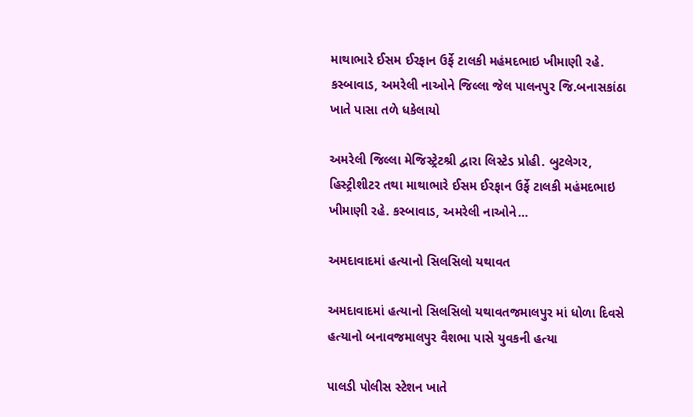માથાભારે ઈસમ ઈરફાન ઉર્ફે ટાલકી મહંમદભાઇ ખીમાણી રહે. કસ્બાવાડ, અમરેલી નાઓને જિલ્લા જેલ પાલનપુર જિ.બનાસકાંઠા ખાતે પાસા તળે ધકેલાયો

અમરેલી જિલ્લા મેજિસ્ટ્રેટશ્રી દ્વારા લિસ્ટેડ પ્રોહી. બુટલેગર, હિસ્ટ્રીશીટર તથા માથાભારે ઈસમ ઈરફાન ઉર્ફે ટાલકી મહંમદભાઇ ખીમાણી રહે. કસ્બાવાડ, અમરેલી નાઓને…

અમદાવાદમાં હત્યાનો સિલસિલો યથાવત

અમદાવાદમાં હત્યાનો સિલસિલો યથાવતજમાલપુર માં ધોળા દિવસે હત્યાનો બનાવજમાલપુર વૈશભા પાસે યુવકની હત્યા

પાલડી પોલીસ સ્ટેશન ખાતે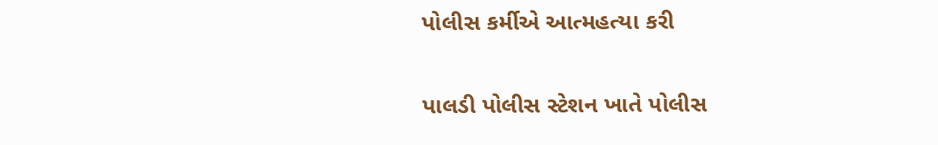પોલીસ કર્મીએ આત્મહત્યા કરી

પાલડી પોલીસ સ્ટેશન ખાતે પોલીસ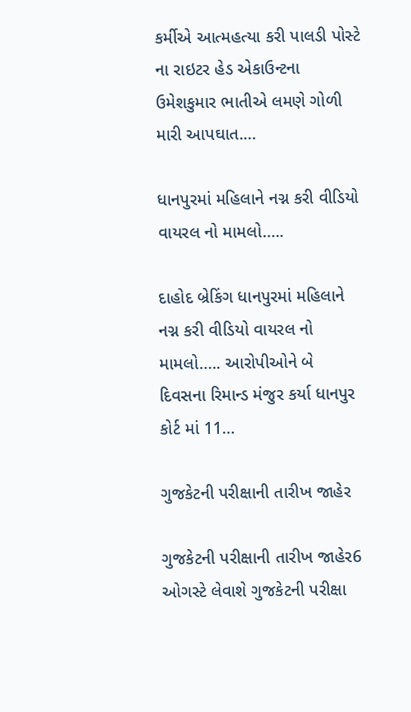કર્મીએ આત્મહત્યા કરી પાલડી પોસ્ટે ના રાઇટર હેડ એકાઉન્ટના ઉમેશકુમાર ભાતીએ લમણે ગોળી મારી આપઘાત.…

ધાનપુરમાં મહિલાને નગ્ન કરી વીડિયો વાયરલ નો મામલો…..

દાહોદ બ્રેકિંગ ધાનપુરમાં મહિલાને નગ્ન કરી વીડિયો વાયરલ નો મામલો….. આરોપીઓને બે દિવસના રિમાન્ડ મંજુર કર્યા ધાનપુર કોર્ટ માં 11…

ગુજકેટની પરીક્ષાની તારીખ જાહેર

ગુજકેટની પરીક્ષાની તારીખ જાહેર6 ઓગસ્ટે લેવાશે ગુજકેટની પરીક્ષા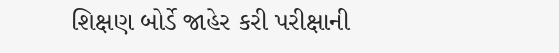શિક્ષણ બોર્ડે જાહેર કરી પરીક્ષાની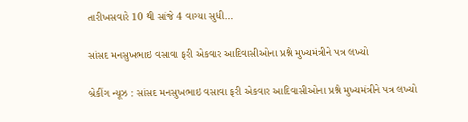તારીખસવારે 10 થી સાંજે 4 વાગ્યા સુધી…

સાંસદ મનસુખભાઇ વસાવા ફરી એકવાર આદિવાસીઓના પ્રશ્ને મુખ્યમંત્રીને પત્ર લખ્યો

બ્રેકીંગ ન્યૂઝ : સાંસદ મનસુખભાઇ વસાવા ફરી એકવાર આદિવાસીઓના પ્રશ્ને મુખ્યમંત્રીને પત્ર લખ્યો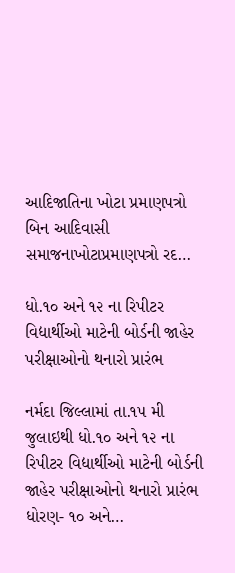આદિજાતિના ખોટા પ્રમાણપત્રો બિન આદિવાસી સમાજનાખોટાપ્રમાણપત્રો રદ…

ધો.૧૦ અને ૧૨ ના રિપીટર વિદ્યાર્થીઓ માટેની બોર્ડની જાહેર પરીક્ષાઓનો થનારો પ્રારંભ

નર્મદા જિલ્લામાં તા.૧૫ મી જુલાઇથી ધો.૧૦ અને ૧૨ ના રિપીટર વિદ્યાર્થીઓ માટેની બોર્ડની જાહેર પરીક્ષાઓનો થનારો પ્રારંભ ધોરણ- ૧૦ અને…